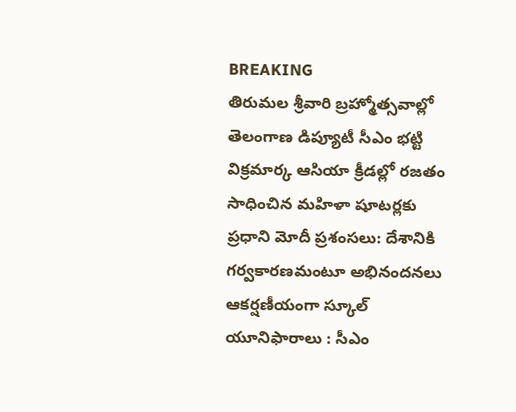BREAKING
తిరుమల శ్రీవారి బ్రహ్మోత్సవాల్లో తెలంగాణ డిప్యూటీ సీఎం భట్టి విక్రమార్క ఆసియా క్రీడల్లో రజతం సాధించిన మహిళా షూటర్లకు ప్రధాని మోదీ ప్రశంసలు: దేశానికి గర్వకారణమంటూ అభినందనలు ఆకర్షణీయంగా స్కూల్ యూనిఫారాలు : సీఎం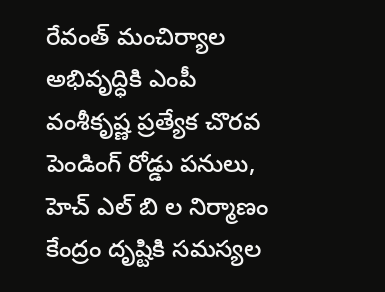రేవంత్ మంచిర్యాల అభివృద్ధికి ఎంపీ వంశీకృష్ణ ప్రత్యేక చొరవ పెండింగ్ రోడ్డు పనులు, హెచ్ ఎల్ బి ల నిర్మాణం కేంద్రం దృష్టికి సమస్యల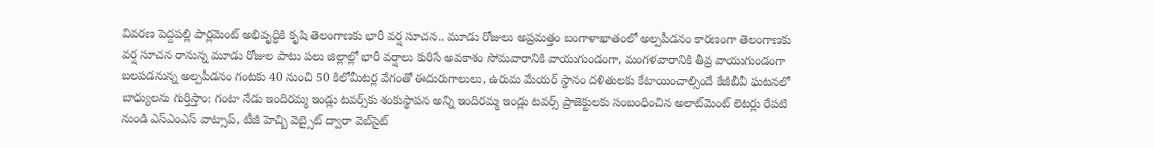వివరణ పెద్దపల్లి పార్లమెంట్ అభివృద్ధికి కృషి తెలంగాణకు భారీ వర్ష సూచన.. మూడు రోజులు అప్రమత్తం బంగాళాఖాతంలో అల్పపీడనం కారణంగా తెలంగాణకు వర్ష సూచన రానున్న మూడు రోజుల పాటు పలు జిల్లాల్లో భారీ వర్షాలు కురిసే అవకాశం సోమవారానికి వాయుగుండంగా, మంగళవారానికి తీవ్ర వాయుగుండంగా బలపడనున్న అల్పపీడనం గంటకు 40 నుంచి 50 కిలోమీటర్ల వేగంతో ఈదురుగాలులు, ఉరుమ మేయర్ స్థానం దళితులకు కేటాయించాల్సిందే కేజీబీవీ ఘటనలో బాధ్యులను గుర్తిస్తాం: గంటా నేడు ఇందిరమ్మ ఇండ్లు టవర్స్‌కు శంకుస్థాపన అన్ని ఇందిరమ్మ ఇండ్లు టవర్స్ ప్రాజెక్టులకు సంబంధించిన అలాట్‌మెంట్ లెటర్లు రేపటి నుండి ఎస్ఎంఎస్ వాట్సాప్, టీజీ హెచ్బి వెబ్సైట్ ద్వారా వెబ్‌సైట్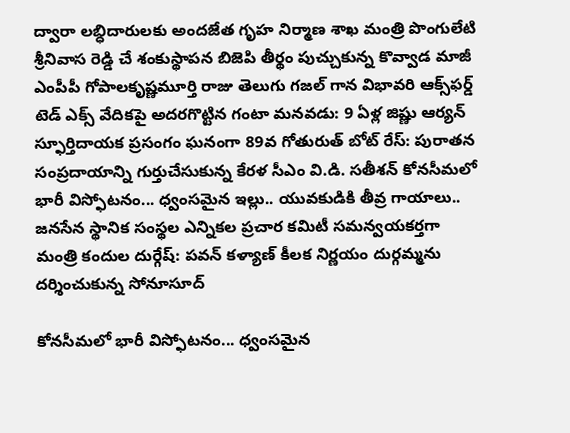ద్వారా లబ్ధిదారులకు అందజేత గృహ నిర్మాణ శాఖ మంత్రి పొంగులేటి శ్రీనివాస రెడ్డి చే శంకుస్థాపన బిజెపి తీర్థం పుచ్చుకున్న కొవ్వాడ మాజీ ఎంపీపీ గోపాలకృష్ణమూర్తి రాజు తెలుగు గజల్ గాన విభావరి ఆక్స్‌ఫర్డ్ టెడ్ ఎక్స్ వేదికపై అదరగొట్టిన గంటా మనవడు: 9 ఏళ్ల జిష్ణు ఆర్యన్ స్ఫూర్తిదాయక ప్రసంగం ఘనంగా 89వ గోతురుత్ బోట్ రేస్: పురాతన సంప్రదాయాన్ని గుర్తుచేసుకున్న కేరళ సీఎం వి.డి. సతీశన్ కోనసీమలో భారీ విస్ఫోటనం... ధ్వంసమైన ఇల్లు.. యువకుడికి తీవ్ర గాయాలు.. జనసేన స్థానిక సంస్థల ఎన్నికల ప్రచార కమిటీ సమన్వయకర్తగా మంత్రి కందుల దుర్గేష్: పవన్ కళ్యాణ్ కీలక నిర్ణయం దుర్గమ్మను దర్శించుకున్న సోనూసూద్

కోనసీమలో భారీ విస్ఫోటనం... ధ్వంసమైన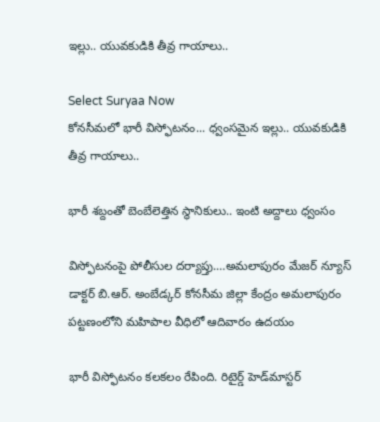ఇల్లు.. యువకుడికి తీవ్ర గాయాలు..

Select Suryaa Now
కోనసీమలో భారీ విస్ఫోటనం... ధ్వంసమైన ఇల్లు.. యువకుడికి తీవ్ర గాయాలు..

భారీ శబ్దంతో బెంబేలెత్తిన స్థానికులు.. ఇంటి అద్దాలు ధ్వంసం

విస్ఫోటనంపై పోలీసుల దర్యాప్తు.…అమలాపురం మేజర్ న్యూస్ డాక్టర్ బి.ఆర్. అంబేడ్కర్ కోనసీమ జిల్లా కేంద్రం అమలాపురం పట్టణంలోని మహిపాల వీధిలో ఆదివారం ఉదయం

భారీ విస్ఫోటనం కలకలం రేపింది. రిటైర్డ్ హెడ్‌మాస్టర్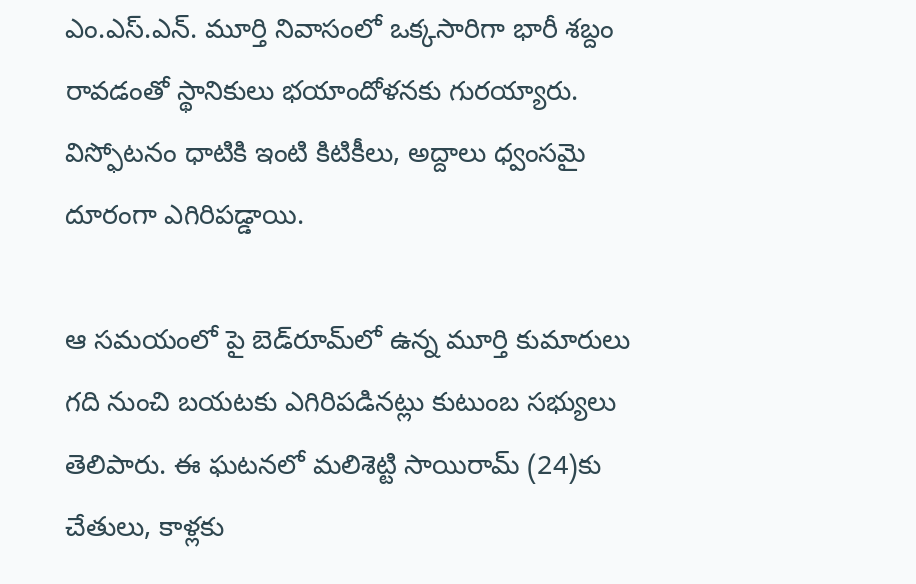ఎం.ఎస్.ఎన్. మూర్తి నివాసంలో ఒక్కసారిగా భారీ శబ్దం రావడంతో స్థానికులు భయాందోళనకు గురయ్యారు. విస్ఫోటనం ధాటికి ఇంటి కిటికీలు, అద్దాలు ధ్వంసమై దూరంగా ఎగిరిపడ్డాయి.

ఆ సమయంలో పై బెడ్‌రూమ్‌లో ఉన్న మూర్తి కుమారులు గది నుంచి బయటకు ఎగిరిపడినట్లు కుటుంబ సభ్యులు తెలిపారు. ఈ ఘటనలో మలిశెట్టి సాయిరామ్‌ (24)కు చేతులు, కాళ్లకు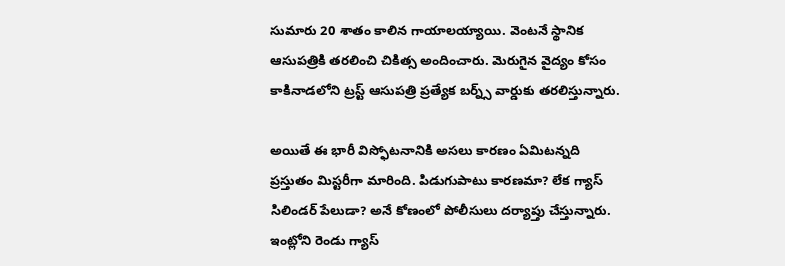సుమారు 20 శాతం కాలిన గాయాలయ్యాయి. వెంటనే స్థానిక ఆసుపత్రికి తరలించి చికిత్స అందించారు. మెరుగైన వైద్యం కోసం కాకినాడలోని ట్రస్ట్ ఆసుపత్రి ప్రత్యేక బర్న్స్ వార్డుకు తరలిస్తున్నారు.

అయితే ఈ భారీ విస్ఫోటనానికి అసలు కారణం ఏమిటన్నది ప్రస్తుతం మిస్టరీగా మారింది. పిడుగుపాటు కారణమా? లేక గ్యాస్ సిలిండర్ పేలుడా? అనే కోణంలో పోలీసులు దర్యాప్తు చేస్తున్నారు. ఇంట్లోని రెండు గ్యాస్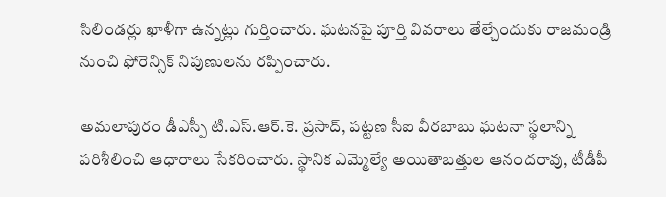సిలిండర్లు ఖాళీగా ఉన్నట్లు గుర్తించారు. ఘటనపై పూర్తి వివరాలు తేల్చేందుకు రాజమండ్రి నుంచి ఫోరెన్సిక్ నిపుణులను రప్పించారు.

అమలాపురం డీఎస్పీ టి.ఎస్.ఆర్.కె. ప్రసాద్, పట్టణ సీఐ వీరబాబు ఘటనా స్థలాన్ని పరిశీలించి ఆధారాలు సేకరించారు. స్థానిక ఎమ్మెల్యే అయితాబత్తుల ఆనందరావు, టీడీపీ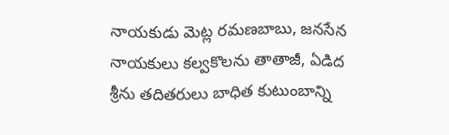నాయకుడు మెట్ల రమణబాబు, జనసేన నాయకులు కల్వకొలను తాతాజీ, ఏడిద శ్రీను తదితరులు బాధిత కుటుంబాన్ని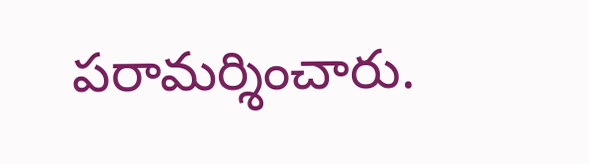పరామర్శించారు.